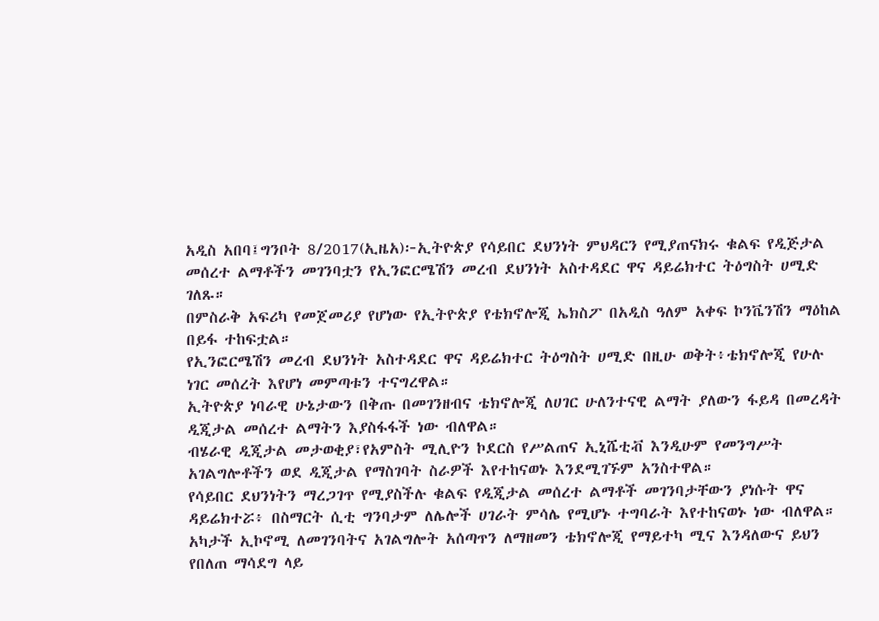አዲስ አበባ፤ግንቦት 8/2017(ኢዜአ)፦ኢትዮጵያ የሳይበር ደህንነት ምህዳርን የሚያጠናክሩ ቁልፍ የዲጅታል መሰረተ ልማቶችን መገንባቷን የኢንፎርሜሽን መረብ ደህንነት አስተዳደር ዋና ዳይሬክተር ትዕግስት ሀሚድ ገለጹ።
በምስራቅ አፍሪካ የመጀመሪያ የሆነው የኢትዮጵያ የቴክኖሎጂ ኤክስፖ በአዲስ ዓለም አቀፍ ኮንቬንሽን ማዕከል በይፋ ተከፍቷል።
የኢንፎርሜሽን መረብ ደህንነት አስተዳደር ዋና ዳይሬክተር ትዕግስት ሀሚድ በዚሁ ወቅት፥ቴክኖሎጂ የሁሉ ነገር መሰረት እየሆነ መምጣቱን ተናግረዋል።
ኢትዮጵያ ነባራዊ ሁኔታውን በቅጡ በመገንዘብና ቴክኖሎጂ ለሀገር ሁለንተናዊ ልማት ያለውን ፋይዳ በመረዳት ዲጂታል መሰረተ ልማትን እያስፋፋች ነው ብለዋል።
ብሄራዊ ዲጂታል መታወቂያ፣የአምስት ሚሊዮን ኮደርስ የሥልጠና ኢኒሼቲቭ እንዲሁም የመንግሥት አገልግሎቶችን ወደ ዲጂታል የማስገባት ስራዎች እየተከናወኑ እንደሚገኙም አንስተዋል።
የሳይበር ደህንነትን ማረጋገጥ የሚያስችሉ ቁልፍ የዲጂታል መሰረተ ልማቶች መገንባታቸውን ያነሱት ዋና ዳይሬክተሯ፥ በስማርት ሲቲ ግንባታም ለሌሎች ሀገራት ምሳሌ የሚሆኑ ተግባራት እየተከናወኑ ነው ብለዋል።
አካታች ኢኮኖሚ ለመገንባትና አገልግሎት አሰጣጥን ለማዘመን ቴክኖሎጂ የማይተካ ሚና እንዳለውና ይህን የበለጠ ማሳደግ ላይ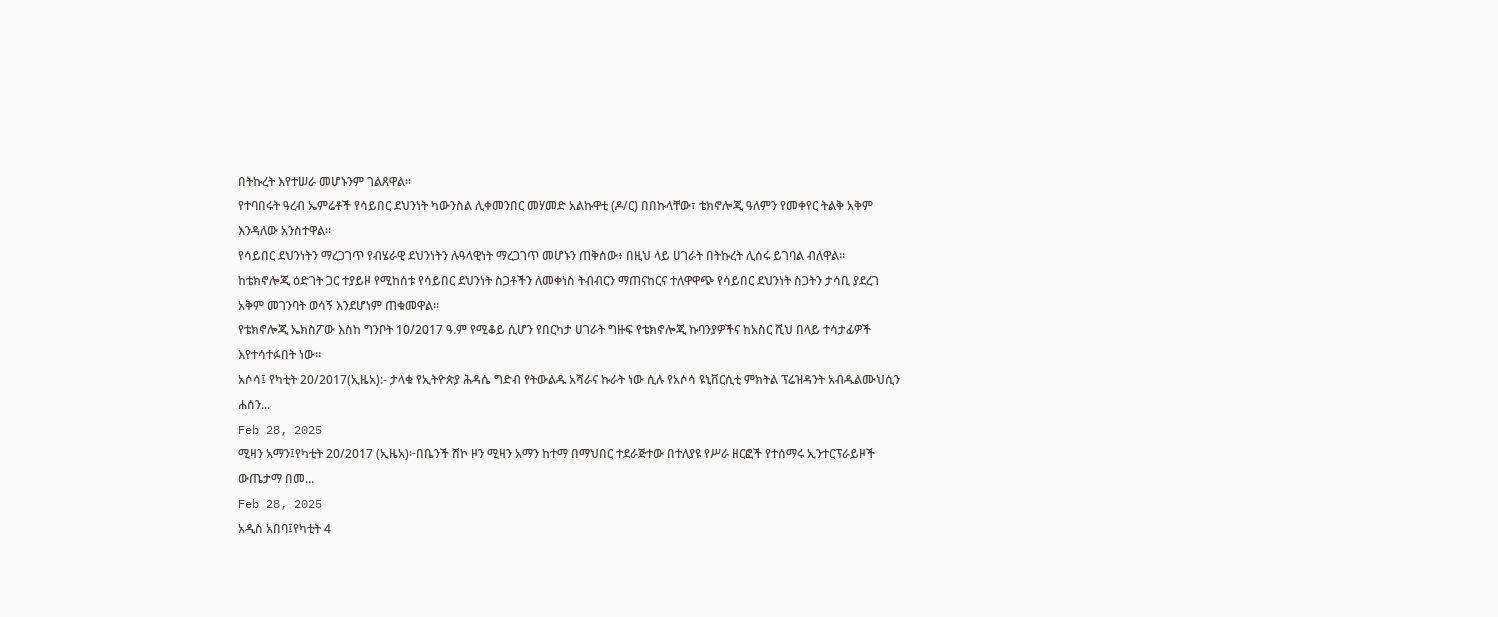በትኩረት እየተሠራ መሆኑንም ገልጸዋል።
የተባበሩት ዓረብ ኤምሬቶች የሳይበር ደህንነት ካውንስል ሊቀመንበር መሃመድ አልኩዋቲ (ዶ/ር) በበኩላቸው፣ ቴክኖሎጂ ዓለምን የመቀየር ትልቅ አቅም እንዳለው አንስተዋል።
የሳይበር ደህንነትን ማረጋገጥ የብሄራዊ ደህንነትን ሉዓላዊነት ማረጋገጥ መሆኑን ጠቅሰው፥ በዚህ ላይ ሀገራት በትኩረት ሊሰሩ ይገባል ብለዋል።
ከቴክኖሎጂ ዕድገት ጋር ተያይዞ የሚከሰቱ የሳይበር ደህንነት ስጋቶችን ለመቀነስ ትብብርን ማጠናከርና ተለዋዋጭ የሳይበር ደህንነት ስጋትን ታሳቢ ያደረገ አቅም መገንባት ወሳኝ እንደሆነም ጠቁመዋል።
የቴክኖሎጂ ኤክስፖው እስከ ግንቦት 10/2017 ዓ.ም የሚቆይ ሲሆን የበርካታ ሀገራት ግዙፍ የቴክኖሎጂ ኩባንያዎችና ከአስር ሺህ በላይ ተሳታፊዎች እየተሳተፉበት ነው።
አሶሳ፤ የካቲት 20/2017(ኢዜአ):- ታላቁ የኢትዮጵያ ሕዳሴ ግድብ የትውልዱ አሻራና ኩራት ነው ሲሉ የአሶሳ ዩኒቨርሲቲ ምክትል ፕሬዝዳንት አብዱልሙህሲን ሐሰን...
Feb 28, 2025
ሚዛን አማን፤የካቲት 20/2017 (ኢዜአ)፦በቤንች ሸኮ ዞን ሚዛን አማን ከተማ በማህበር ተደራጅተው በተለያዩ የሥራ ዘርፎች የተሰማሩ ኢንተርፕራይዞች ውጤታማ በመ...
Feb 28, 2025
አዲስ አበባ፤የካቲት 4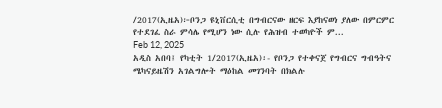/2017(ኢዜአ)፦ቦንጋ ዩኒቨርሲቲ በግብርናው ዘርፍ እያከናወነ ያለው በምርምር የተደገፈ ስራ ምሳሌ የሚሆን ነው ሲሉ የሕዝብ ተወካዮች ም...
Feb 12, 2025
አዲስ አበባ፤ የካቲት 1/2017(ኢዜአ)፡- የቦንጋ የተቀናጀ የግብርና ግብዓትና ሜካናይዜሽን አገልግሎት ማዕከል መገንባት በክልሉ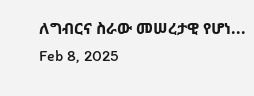ለግብርና ስራው መሠረታዊ የሆነ...
Feb 8, 2025